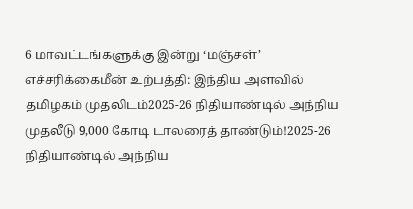6 மாவட்டங்களுக்கு இன்று ‘மஞ்சள்’ எச்சரிக்கைமீன் உற்பத்தி: இந்திய அளவில் தமிழகம் முதலிடம்2025-26 நிதியாண்டில் அந்நிய முதலீடு 9,000 கோடி டாலரைத் தாண்டும்!2025-26 நிதியாண்டில் அந்நிய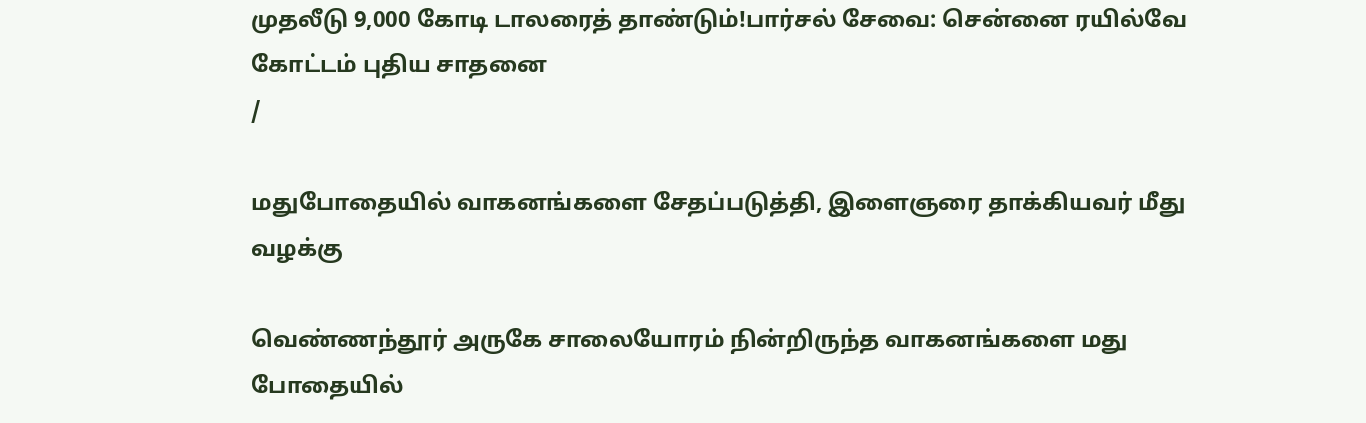முதலீடு 9,000 கோடி டாலரைத் தாண்டும்!பார்சல் சேவை: சென்னை ரயில்வே கோட்டம் புதிய சாதனை
/

மதுபோதையில் வாகனங்களை சேதப்படுத்தி, இளைஞரை தாக்கியவர் மீது வழக்கு

வெண்ணந்தூர் அருகே சாலையோரம் நின்றிருந்த வாகனங்களை மது போதையில்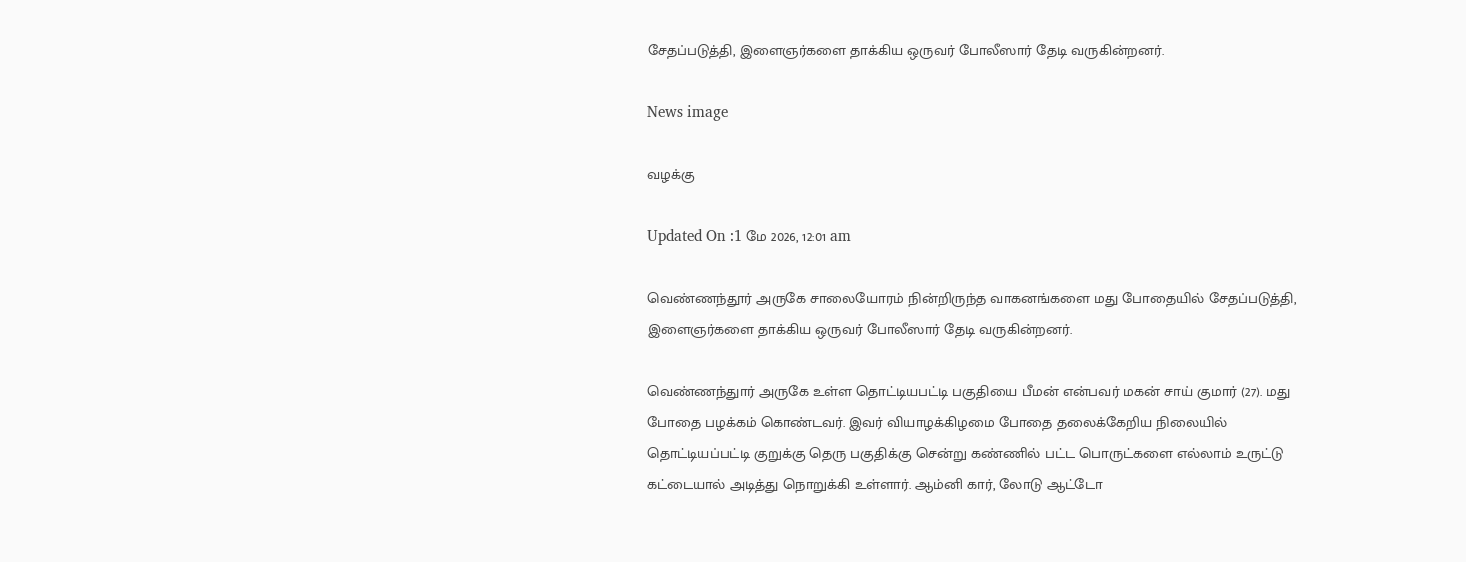சேதப்படுத்தி, இளைஞர்களை தாக்கிய ஒருவர் போலீஸார் தேடி வருகின்றனர்.

News image

வழக்கு

Updated On :1 மே 2026, 12:01 am

வெண்ணந்தூர் அருகே சாலையோரம் நின்றிருந்த வாகனங்களை மது போதையில் சேதப்படுத்தி, இளைஞர்களை தாக்கிய ஒருவர் போலீஸார் தேடி வருகின்றனர்.

வெண்ணந்துார் அருகே உள்ள தொட்டியபட்டி பகுதியை பீமன் என்பவர் மகன் சாய் குமார் (27). மது போதை பழக்கம் கொண்டவர். இவர் வியாழக்கிழமை போதை தலைக்கேறிய நிலையில் தொட்டியப்பட்டி குறுக்கு தெரு பகுதிக்கு சென்று கண்ணில் பட்ட பொருட்களை எல்லாம் உருட்டு கட்டையால் அடித்து நொறுக்கி உள்ளார். ஆம்னி கார், லோடு ஆட்டோ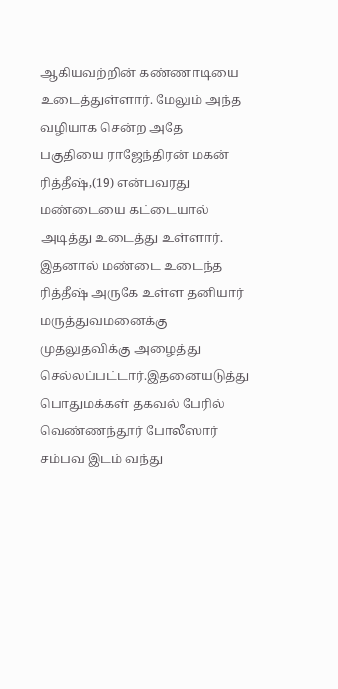ஆகியவற்றின் கண்ணாடியை உடைத்துள்ளார். மேலும் அந்த வழியாக சென்ற அதே பகுதியை ராஜேந்திரன் மகன் ரித்தீஷ்,(19) என்பவரது மண்டையை கட்டையால் அடித்து உடைத்து உள்ளார். இதனால் மண்டை உடைந்த ரித்தீஷ் அருகே உள்ள தனியார் மருத்துவமனைக்கு முதலுதவிக்கு அழைத்து செல்லப்பட்டார்.இதனையடுத்து பொதுமக்கள் தகவல் பேரில் வெண்ணந்தூர் போலீஸார் சம்பவ இடம் வந்து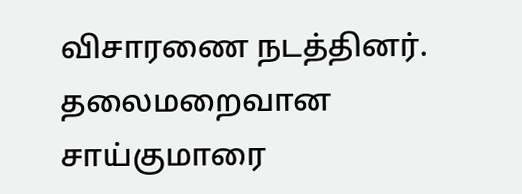விசாரணை நடத்தினர். தலைமறைவான சாய்குமாரை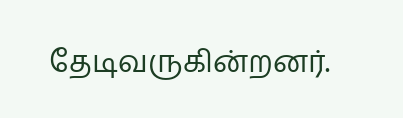தேடிவருகின்றனர்.